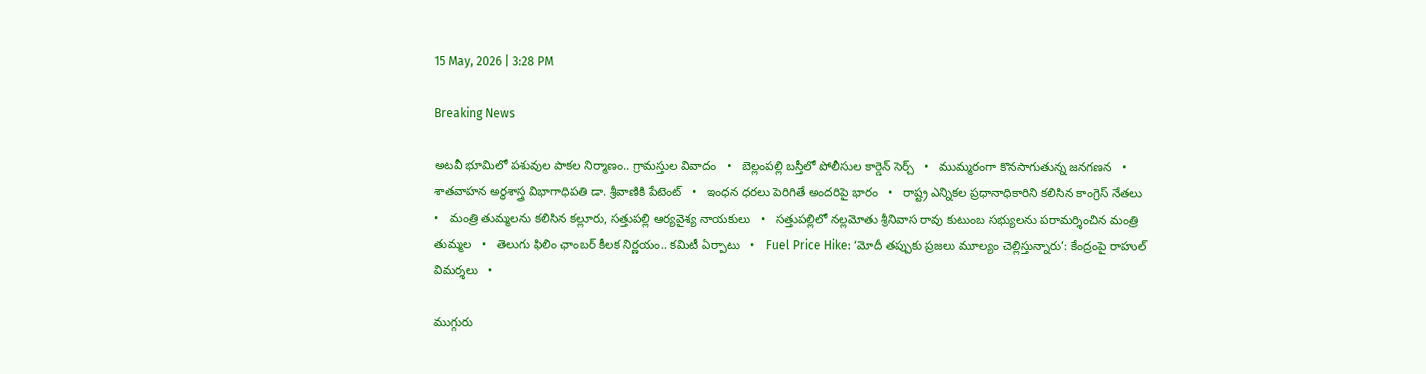15 May, 2026 | 3:28 PM

Breaking News

అటవీ భూమిలో పశువుల పాకల నిర్మాణం.. గ్రామస్తుల వివాదం   •   బెల్లంపల్లి బస్తీలో పోలీసుల కార్డెన్ సెర్చ్   •   ముమ్మరంగా కొనసాగుతున్న జనగణన   •   శాతవాహన అర్థశాస్త్ర విభాగాధిపతి డా. శ్రీవాణికి పేటెంట్   •   ఇంధన ధరలు పెరిగితే అందరిపై భారం   •   రాష్ట్ర ఎన్నికల ప్రధానాధికారిని కలిసిన కాంగ్రెస్ నేతలు   •   మంత్రి తుమ్మలను కలిసిన కల్లూరు, సత్తుపల్లి ఆర్యవైశ్య నాయకులు   •   సత్తుపల్లిలో నల్లమోతు శ్రీనివాస రావు కుటుంబ సభ్యులను పరామర్శించిన మంత్రి తుమ్మల   •   తెలుగు ఫిలిం ఛాంబర్ కీలక నిర్ణయం.. కమిటీ ఏర్పాటు   •   Fuel Price Hike: ‘మోదీ తప్పుకు ప్రజలు మూల్యం చెల్లిస్తున్నారు’: కేంద్రంపై రాహుల్ విమర్శలు   •

ముగ్గురు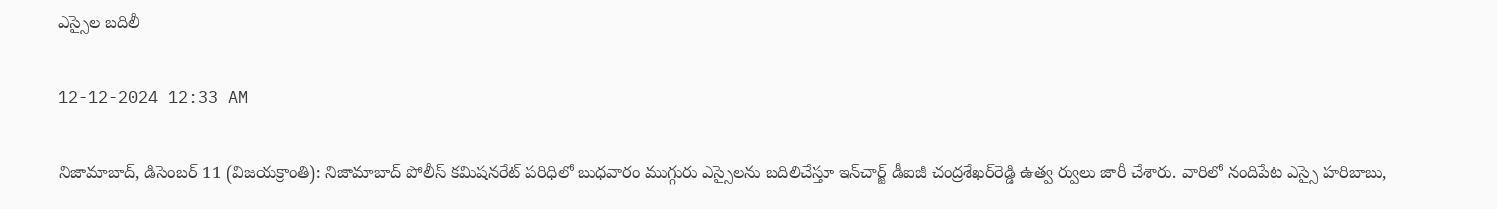ఎస్సైల బదిలీ

12-12-2024 12:33 AM

నిజామాబాద్, డిసెంబర్ 11 (విజయక్రాంతి): నిజామాబాద్ పోలీస్ కమిషనరేట్ పరిధిలో బుధవారం ముగ్గురు ఎస్సైలను బదిలిచేస్తూ ఇన్‌చార్జ్ డీఐజీ చంద్రశేఖర్‌రెడ్డి ఉత్వ ర్వులు జారీ చేశారు. వారిలో నందిపేట ఎస్సై హరిబాబు,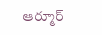ఆర్మూర్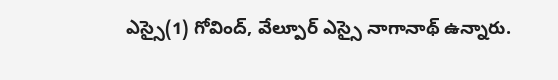ఎస్సై(1) గోవింద్, వేల్పూర్ ఎస్సై నాగానాథ్ ఉన్నారు.